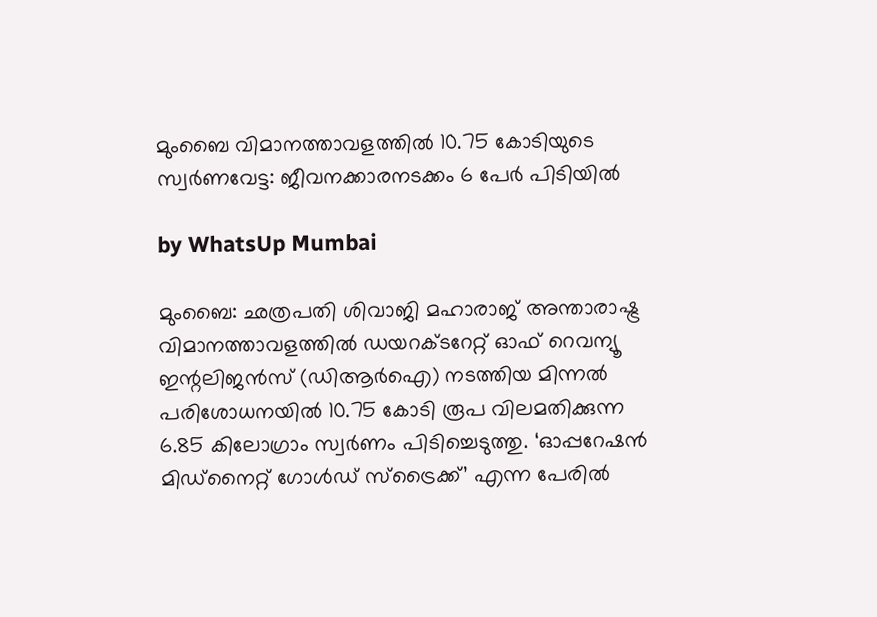മുംബൈ വിമാനത്താവളത്തിൽ 10.75 കോടിയുടെ സ്വർണവേട്ട: ജീവനക്കാരനടക്കം 6 പേർ പിടിയിൽ

by WhatsUp Mumbai

മുംബൈ: ഛത്രപതി ശിവാജി മഹാരാജ് അന്താരാഷ്ട്ര വിമാനത്താവളത്തിൽ ഡയറക്ടറേറ്റ് ഓഫ് റെവന്യൂ ഇന്റലിജൻസ് (ഡിആർഐ) നടത്തിയ മിന്നൽ പരിശോധനയിൽ 10.75 കോടി രൂപ വിലമതിക്കുന്ന 6.85 കിലോഗ്രാം സ്വർണം പിടിച്ചെടുത്തു. ‘ഓപ്പറേഷൻ മിഡ്‌നൈറ്റ് ഗോൾഡ് സ്ട്രൈക്ക്’ എന്ന പേരിൽ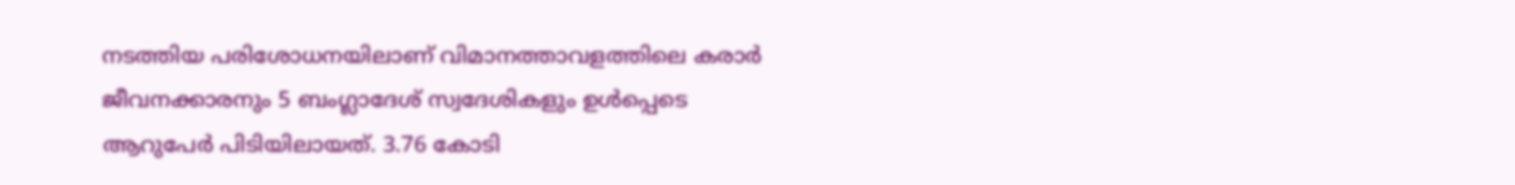നടത്തിയ പരിശോധനയിലാണ് വിമാനത്താവളത്തിലെ കരാർ ജീവനക്കാരനും 5 ബംഗ്ലാദേശ് സ്വദേശികളും ഉൾപ്പെടെ ആറുപേർ പിടിയിലായത്. 3.76 കോടി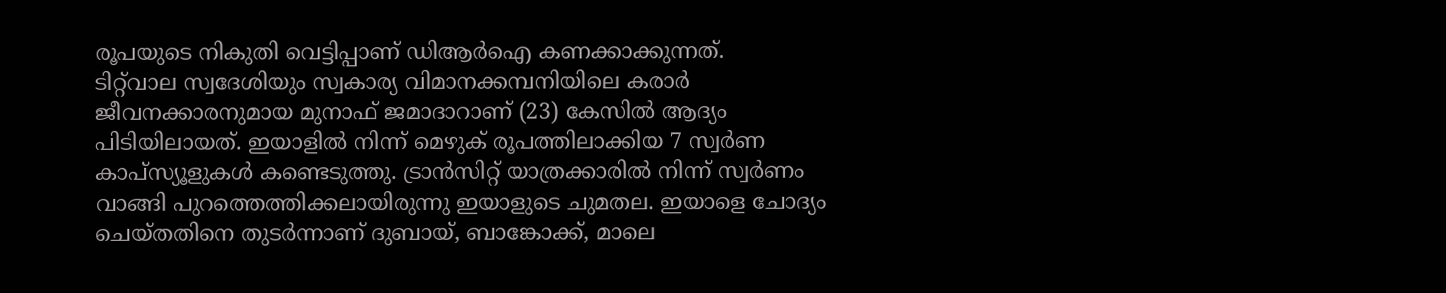രൂപയുടെ നികുതി വെട്ടിപ്പാണ് ഡിആർഐ കണക്കാക്കുന്നത്.
ടിറ്റ്‌വാല സ്വദേശിയും സ്വകാര്യ വിമാനക്കമ്പനിയിലെ കരാർ ജീവനക്കാരനുമായ മുനാഫ് ജമാദാറാണ് (23) കേസിൽ ആദ്യം പിടിയിലായത്. ഇയാളിൽ നിന്ന് മെഴുക് രൂപത്തിലാക്കിയ 7 സ്വർണ കാപ്സ്യൂളുകൾ കണ്ടെടുത്തു. ട്രാൻസിറ്റ് യാത്രക്കാരിൽ നിന്ന് സ്വർണം വാങ്ങി പുറത്തെത്തിക്കലായിരുന്നു ഇയാളുടെ ചുമതല. ഇയാളെ ചോദ്യം ചെയ്തതിനെ തുടർന്നാണ് ദുബായ്, ബാങ്കോക്ക്, മാലെ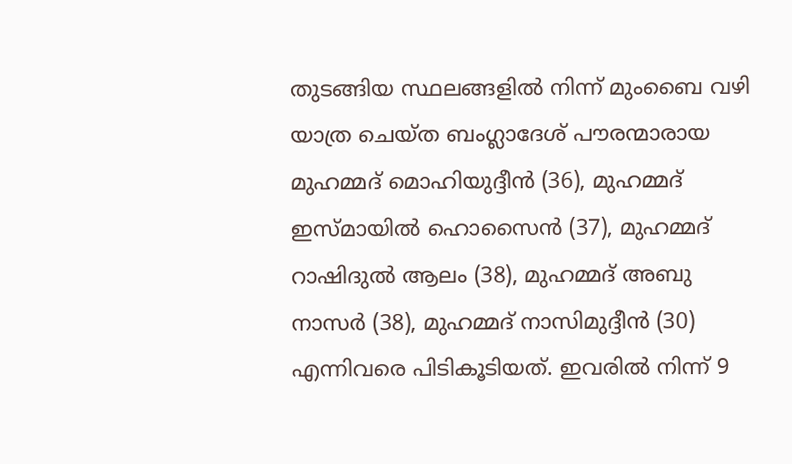തുടങ്ങിയ സ്ഥലങ്ങളിൽ നിന്ന് മുംബൈ വഴി യാത്ര ചെയ്ത ബംഗ്ലാദേശ് പൗരന്മാരായ മുഹമ്മദ് മൊഹിയുദ്ദീൻ (36), മുഹമ്മദ് ഇസ്മായിൽ ഹൊസൈൻ (37), മുഹമ്മദ് റാഷിദുൽ ആലം (38), മുഹമ്മദ് അബു നാസർ (38), മുഹമ്മദ് നാസിമുദ്ദീൻ (30) എന്നിവരെ പിടികൂടിയത്. ഇവരിൽ നിന്ന് 9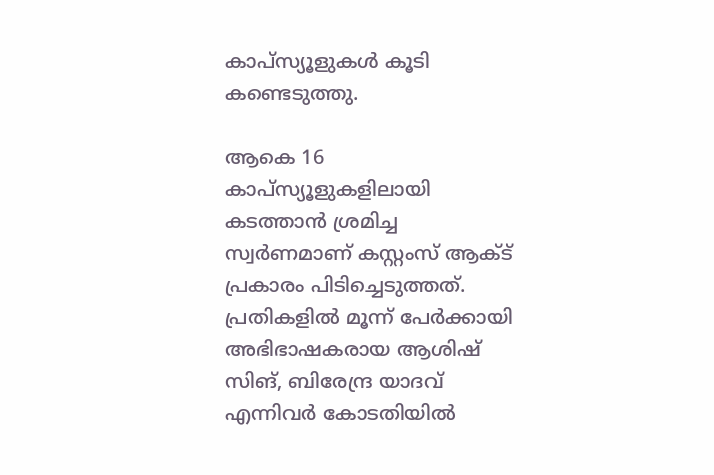കാപ്സ്യൂളുകൾ കൂടി കണ്ടെടുത്തു.

ആകെ 16 കാപ്സ്യൂളുകളിലായി കടത്താൻ ശ്രമിച്ച സ്വർണമാണ് കസ്റ്റംസ് ആക്ട് പ്രകാരം പിടിച്ചെടുത്തത്. പ്രതികളിൽ മൂന്ന് പേർക്കായി അഭിഭാഷകരായ ആശിഷ് സിങ്, ബിരേന്ദ്ര യാദവ് എന്നിവർ കോടതിയിൽ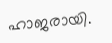ഹാജരായി.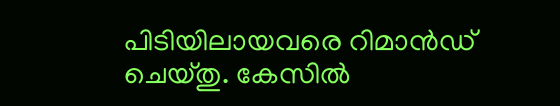പിടിയിലായവരെ റിമാൻഡ് ചെയ്തു. കേസിൽ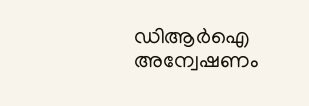ഡിആർഐ അന്വേഷണം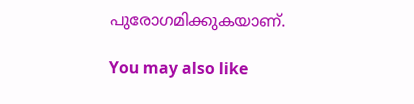പുരോഗമിക്കുകയാണ്.

You may also like